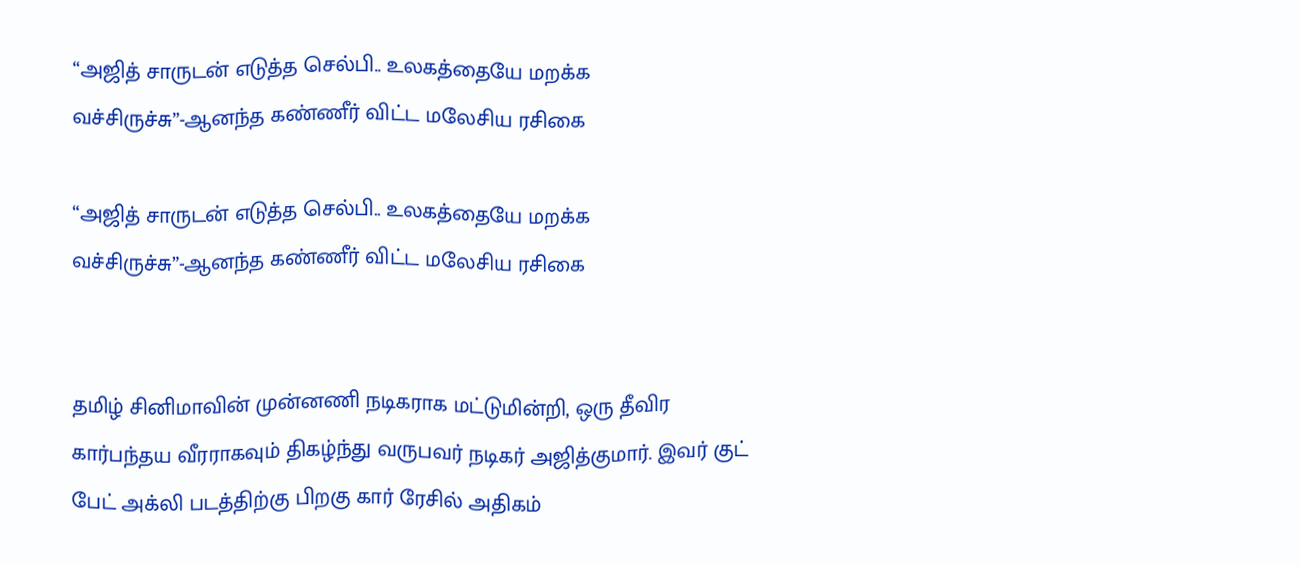“அஜித் சாருடன் எடுத்த செல்பி.. உலகத்தையே மறக்க வச்சிருச்சு”-ஆனந்த கண்ணீர் விட்ட மலேசிய ரசிகை

“அஜித் சாருடன் எடுத்த செல்பி.. உலகத்தையே மறக்க வச்சிருச்சு”-ஆனந்த கண்ணீர் விட்ட மலேசிய ரசிகை


தமிழ் சினிமாவின் முன்னணி நடிகராக மட்டுமின்றி, ஒரு தீவிர கார்பந்தய வீரராகவும் திகழ்ந்து வருபவர் நடிகர் அஜித்குமார். இவர் குட் பேட் அக்லி படத்திற்கு பிறகு கார் ரேசில் அதிகம்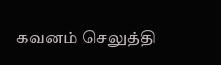கவனம் செலுத்தி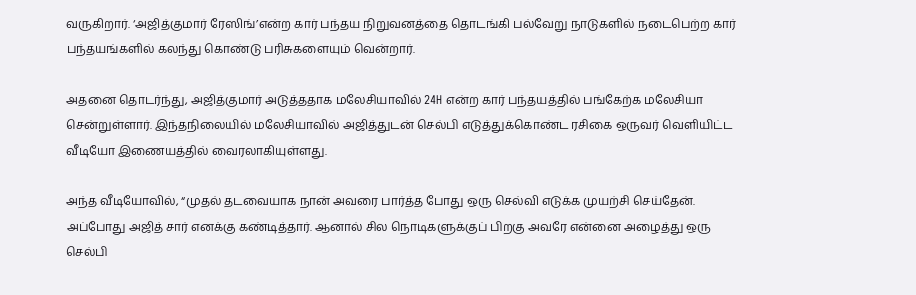வருகிறார். ‘அஜித்குமார் ரேஸிங்’என்ற கார் பந்தய நிறுவனத்தை தொடங்கி பல்வேறு நாடுகளில் நடைபெற்ற கார் பந்தயங்களில் கலந்து கொண்டு பரிசுகளையும் வென்றார்.

அதனை தொடர்ந்து, அஜித்குமார் அடுத்ததாக மலேசியாவில் 24H என்ற கார் பந்தயத்தில் பங்கேற்க மலேசியா சென்றுள்ளார். இந்தநிலையில் மலேசியாவில் அஜித்துடன் செல்பி எடுத்துக்கொண்ட ரசிகை ஒருவர் வெளியிட்ட வீடியோ இணையத்தில் வைரலாகியுள்ளது.

அந்த வீடியோவில், “முதல் தடவையாக நான் அவரை பார்த்த போது ஒரு செல்வி எடுக்க முயற்சி செய்தேன். அப்போது அஜித் சார் எனக்கு கண்டித்தார். ஆனால் சில நொடிகளுக்குப் பிறகு அவரே என்னை அழைத்து ஒரு செல்பி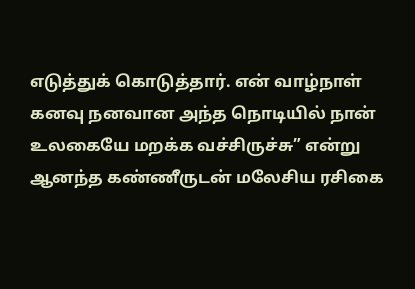எடுத்துக் கொடுத்தார். என் வாழ்நாள் கனவு நனவான அந்த நொடியில் நான் உலகையே மறக்க வச்சிருச்சு” என்று ஆனந்த கண்ணீருடன் மலேசிய ரசிகை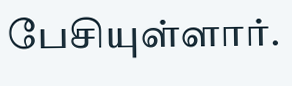பேசியுள்ளார்.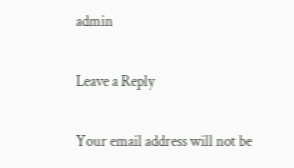admin

Leave a Reply

Your email address will not be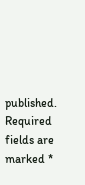published. Required fields are marked *